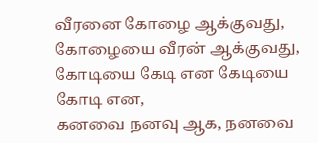வீரனை கோழை ஆக்குவது, கோழையை வீரன் ஆக்குவது,
கோடியை கேடி என கேடியை கோடி என,
கனவை நனவு ஆக, நனவை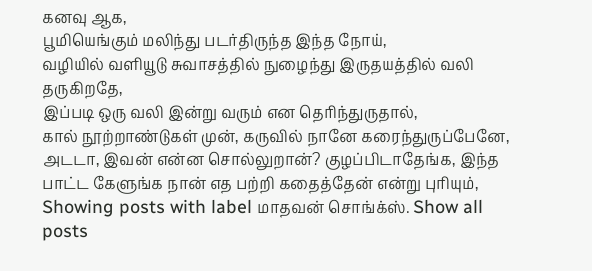கனவு ஆக,
பூமியெங்கும் மலிந்து படர்திருந்த இந்த நோய்,
வழியில் வளியூடு சுவாசத்தில் நுழைந்து இருதயத்தில் வலி தருகிறதே,
இப்படி ஒரு வலி இன்று வரும் என தெரிந்துருதால்,
கால் நூற்றாண்டுகள் முன், கருவில் நானே கரைந்துருப்பேனே,
அடடா, இவன் என்ன சொல்லுறான்? குழப்பிடாதேங்க, இந்த பாட்ட கேளுங்க நான் எத பற்றி கதைத்தேன் என்று புரியும்,
Showing posts with label மாதவன் சொங்க்ஸ். Show all posts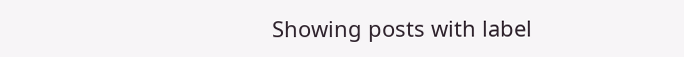Showing posts with label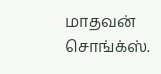மாதவன் சொங்க்ஸ்.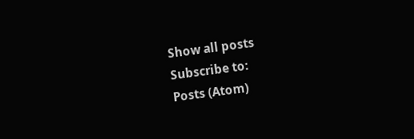Show all posts
Subscribe to:
Posts (Atom)